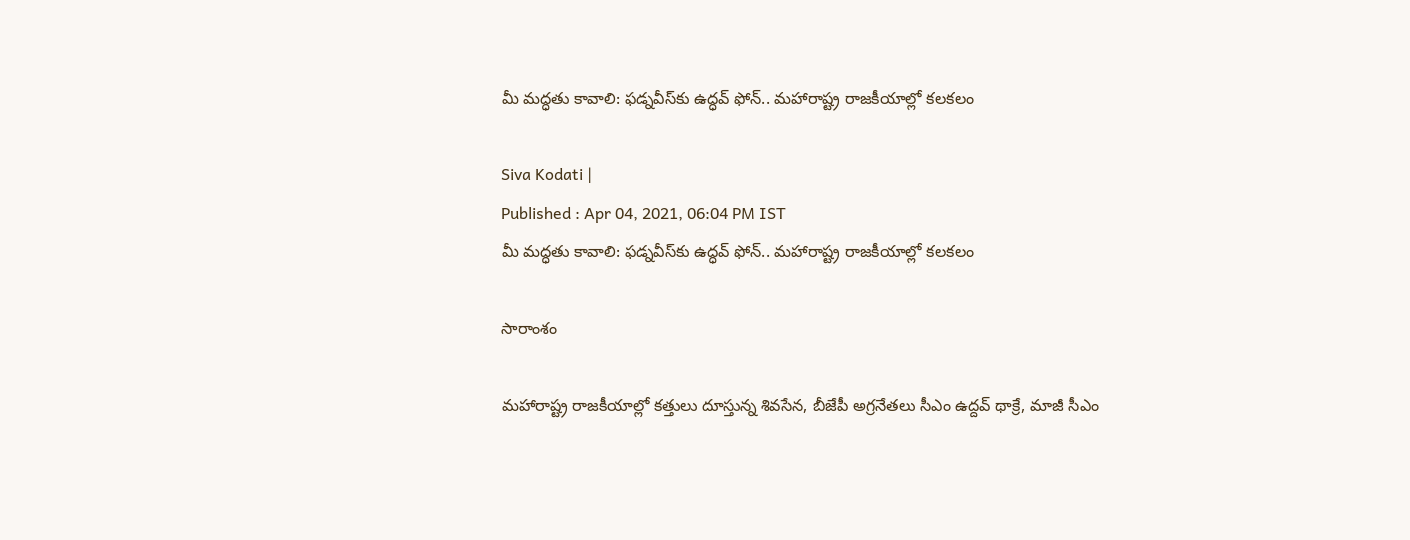మీ మద్ధతు కావాలి: ఫడ్నవీస్‌కు ఉద్ధవ్ ఫోన్.. మహారాష్ట్ర రాజకీయాల్లో కలకలం

Siva Kodati |
Published : Apr 04, 2021, 06:04 PM IST
మీ మద్ధతు కావాలి: ఫడ్నవీస్‌కు ఉద్ధవ్ ఫోన్.. మహారాష్ట్ర రాజకీయాల్లో కలకలం

సారాంశం

మహారాష్ట్ర రాజకీయాల్లో కత్తులు దూస్తున్న శివసేన, బీజేపీ అగ్రనేతలు సీఎం ఉద్దవ్ థాక్రే, మాజీ సీఎం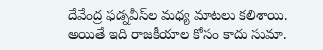దేవేంద్ర ఫడ్నవీస్‌ల మధ్య మాటలు కలిశాయి. అయితే ఇది రాజకీయాల కోసం కాదు సుమా.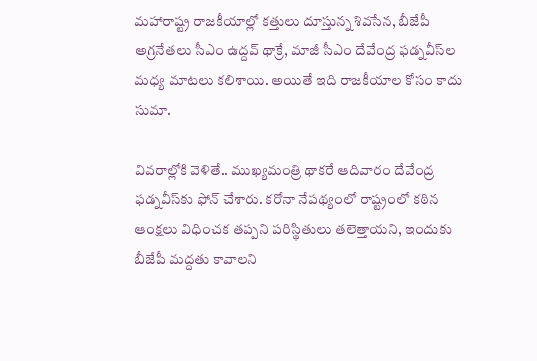మహారాష్ట్ర రాజకీయాల్లో కత్తులు దూస్తున్న శివసేన, బీజేపీ అగ్రనేతలు సీఎం ఉద్దవ్ థాక్రే, మాజీ సీఎం దేవేంద్ర ఫడ్నవీస్‌ల మధ్య మాటలు కలిశాయి. అయితే ఇది రాజకీయాల కోసం కాదు సుమా.

వివరాల్లోకి వెళితే.. ముఖ్యమంత్రి థాకరే ఆదివారం దేవేంద్ర ఫడ్నవీస్‌‌కు ఫోన్ చేశారు. కరోనా నేపథ్యంలో రాష్ట్రంలో కఠిన ఆంక్షలు విధించక తప్పని పరిస్థితులు తలెత్తాయని, ఇందుకు బీజేపీ మద్దతు కావాలని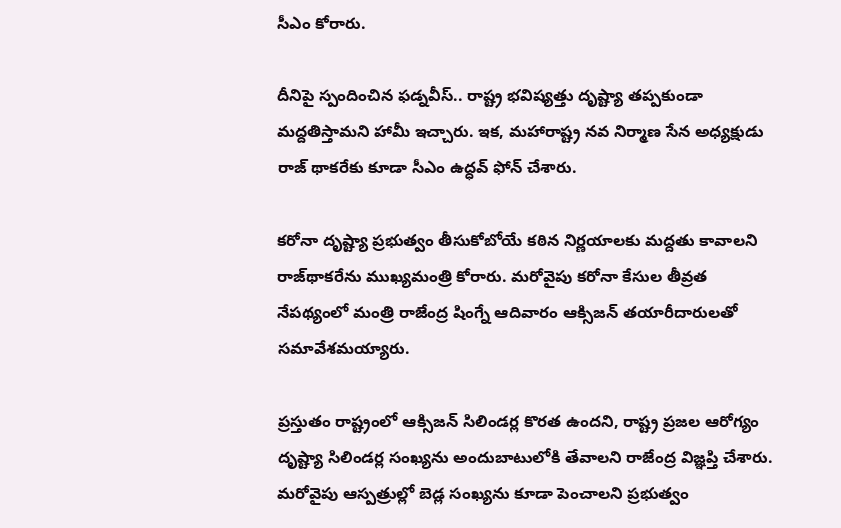సీఎం కోరారు.

దీనిపై స్పందించిన ఫడ్నవీస్.. రాష్ట్ర భవిష్యత్తు దృష్ట్యా తప్పకుండా మద్దతిస్తామని హామీ ఇచ్చారు. ఇక, మహారాష్ట్ర నవ నిర్మాణ సేన అధ్యక్షుడు రాజ్ థాకరేకు కూడా సీఎం ఉద్ధవ్ ఫోన్ చేశారు.

కరోనా దృష్ట్యా ప్రభుత్వం తీసుకోబోయే కఠిన నిర్ణయాలకు మద్దతు కావాలని రాజ్‌థాకరేను ముఖ్యమంత్రి కోరారు. మరోవైపు కరోనా కేసుల తీవ్రత నేపథ్యంలో మంత్రి రాజేంద్ర షింగ్నే ఆదివారం ఆక్సిజన్ తయారీదారులతో సమావేశమయ్యారు.

ప్రస్తుతం రాష్ట్రంలో ఆక్సిజన్ సిలిండర్ల కొరత ఉందని, రాష్ట్ర ప్రజల ఆరోగ్యం దృష్ట్యా సిలిండర్ల సంఖ్యను అందుబాటులోకి తేవాలని రాజేంద్ర విజ్ఞప్తి చేశారు. మరోవైపు ఆస్పత్రుల్లో బెడ్ల సంఖ్యను కూడా పెంచాలని ప్రభుత్వం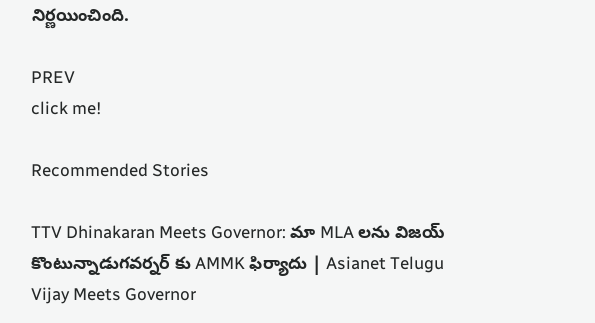నిర్ణయించింది.

PREV
click me!

Recommended Stories

TTV Dhinakaran Meets Governor: మా MLA లను విజయ్ కొంటున్నాడుగవర్నర్ కు AMMK ఫిర్యాదు | Asianet Telugu
Vijay Meets Governor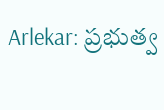Arlekar: ప్రభుత్వ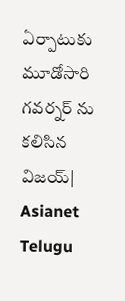ఏర్పాటుకు మూడోసారి గవర్నర్ ను కలిసిన విజయ్| Asianet Telugu